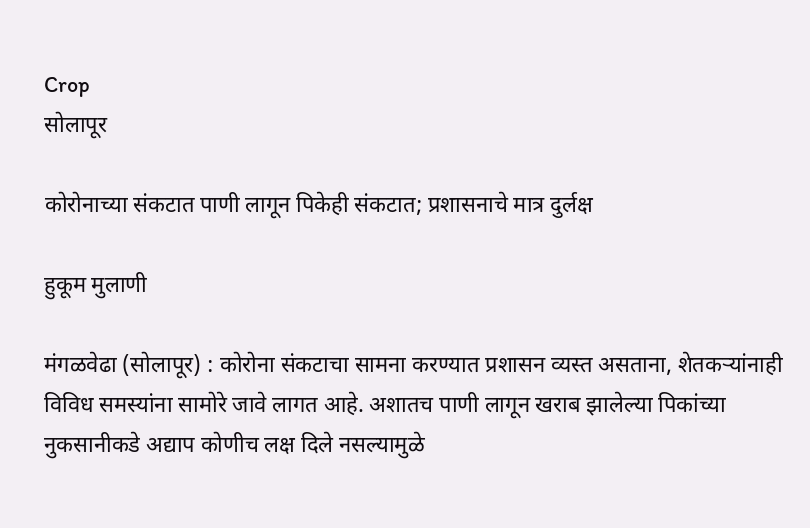Crop
सोलापूर

कोरोनाच्या संकटात पाणी लागून पिकेही संकटात; प्रशासनाचे मात्र दुर्लक्ष

हुकूम मुलाणी

मंगळवेढा (सोलापूर) : कोरोना संकटाचा सामना करण्यात प्रशासन व्यस्त असताना, शेतकऱ्यांनाही विविध समस्यांना सामोरे जावे लागत आहे. अशातच पाणी लागून खराब झालेल्या पिकांच्या नुकसानीकडे अद्याप कोणीच लक्ष दिले नसल्यामुळे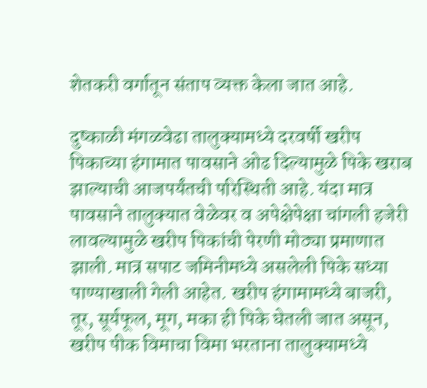शेतकरी वर्गातून संताप व्यक्त केला जात आहे.

दुष्काळी मंगळवेढा तालुक्‍यामध्ये दरवर्षी खरीप पिकाच्या हंगामात पावसाने ओढ दिल्यामुळे पिके खराब झाल्याची आजपर्यंतची परिस्थिती आहे. यंदा मात्र पावसाने तालुक्‍यात वेळेवर व अपेक्षेपेक्षा चांगली हजेरी लावल्यामुळे खरीप पिकांची पेरणी मोठ्या प्रमाणात झाली. मात्र सपाट जमिनीमध्ये असलेली पिके सध्या पाण्याखाली गेली आहेत. खरीप हंगामामध्ये बाजरी, तूर, सूर्यफूल, मूग, मका ही पिके घेतली जात असून, खरीप पीक विमाचा विमा भरताना तालुक्‍यामध्ये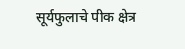सूर्यफुलाचे पीक क्षेत्र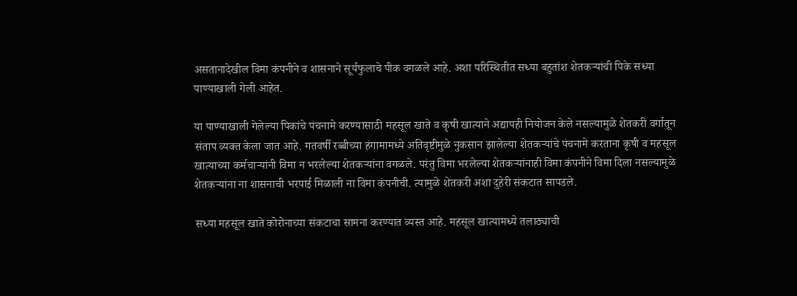असतानादेखील विमा कंपनीने व शासनाने सूर्यफुलाचे पीक वगळले आहे. अशा परिस्थितीत सध्या बहुतांश शेतकऱ्यांची पिके सध्या पाण्याखाली गेली आहेत.

या पाण्याखाली गेलेल्या पिकांचे पंचनामे करण्यासाठी महसूल खाते व कृषी खात्याने अद्यापही नियोजन केले नसल्यामुळे शेतकरी वर्गातून संताप व्यक्त केला जात आहे. गतवर्षी रब्बीच्या हंगामामध्ये अतिवृष्टीमुळे नुकसान झालेल्या शेतकऱ्यांचे पंचनामे करताना कृषी व महसूल खात्याच्या कर्मचाऱ्यांनी विमा न भरलेल्या शेतकऱ्यांना वगळले. परंतु विमा भरलेल्या शेतकऱ्यांनाही विमा कंपनीने विमा दिला नसल्यामुळे शेतकऱ्यांना ना शासनाची भरपाई मिळाली ना विमा कंपनीची. त्यामुळे शेतकरी अशा दुहेरी संकटात सापडले.

सध्या महसूल खाते कोरोनाच्या संकटाचा सामना करण्यात व्यस्त आहे. महसूल खात्यामध्ये तलाठ्याची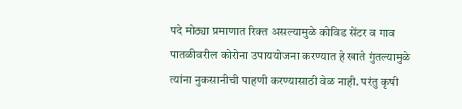पदे मोठ्या प्रमाणात रिक्त असल्यामुळे कोविड सेंटर व गाव पातळीवरील कोरोना उपाययोजना करण्यात हे खाते गुंतल्यामुळे त्यांना नुकसानीची पाहणी करण्यासाठी वेळ नाही. परंतु कृषी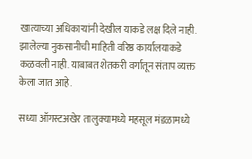खात्याच्या अधिकाऱ्यांनी देखील याकडे लक्ष दिले नाही. झालेल्या नुकसानीची माहिती वरिष्ठ कार्यालयाकडे कळवली नाही. याबाबत शेतकरी वर्गातून संताप व्यक्त केला जात आहे.

सध्या ऑगस्टअखेर तालुक्‍यामध्ये महसूल मंडळामध्ये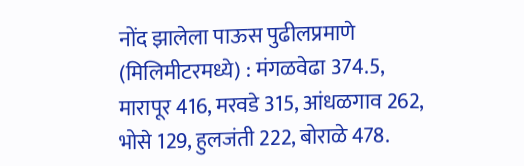नोंद झालेला पाऊस पुढीलप्रमाणे (मिलिमीटरमध्ये) : मंगळवेढा 374.5, मारापूर 416, मरवडे 315, आंधळगाव 262, भोसे 129, हुलजंती 222, बोराळे 478.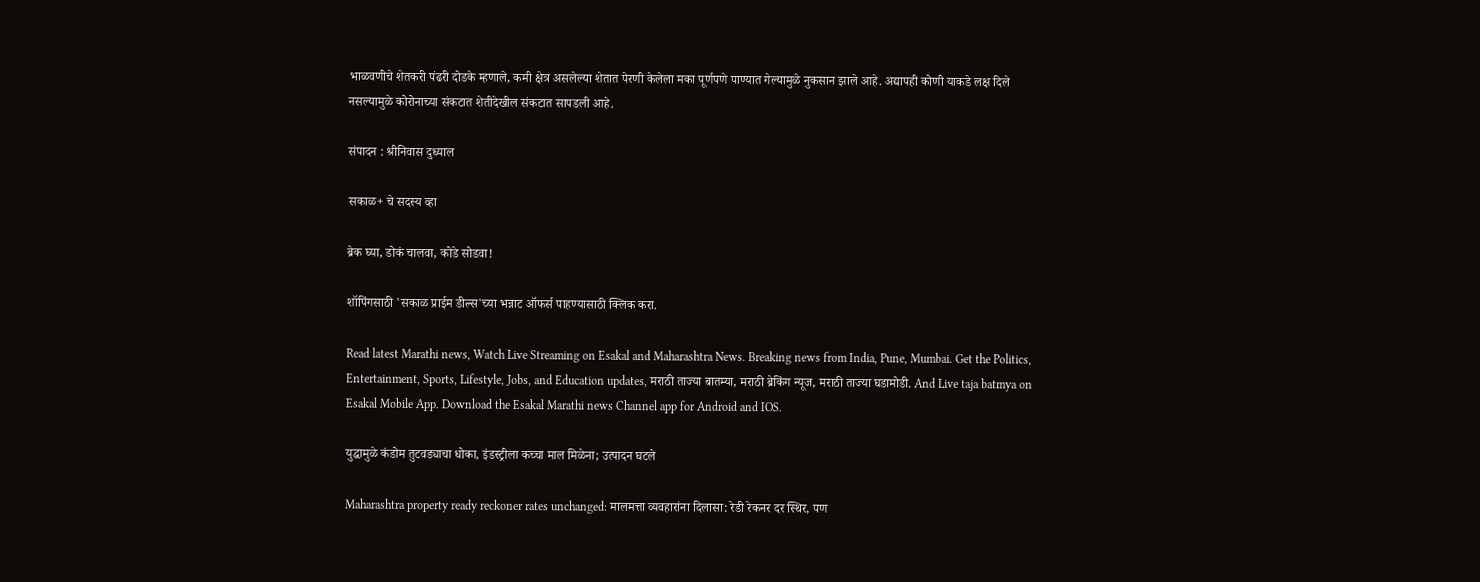भाळवणीचे शेतकरी पंढरी दोडके म्हणाले, कमी क्षेत्र असलेल्या शेतात पेरणी केलेला मका पूर्णपणे पाण्यात गेल्यामुळे नुकसान झाले आहे. अद्यापही कोणी याकडे लक्ष दिले नसल्यामुळे कोरोनाच्या संकटात शेतीदेखील संकटात सापडली आहे.

संपादन : श्रीनिवास दुध्याल

सकाळ+ चे सदस्य व्हा

ब्रेक घ्या, डोकं चालवा, कोडे सोडवा!

शॉपिंगसाठी 'सकाळ प्राईम डील्स'च्या भन्नाट ऑफर्स पाहण्यासाठी क्लिक करा.

Read latest Marathi news, Watch Live Streaming on Esakal and Maharashtra News. Breaking news from India, Pune, Mumbai. Get the Politics, Entertainment, Sports, Lifestyle, Jobs, and Education updates, मराठी ताज्या बातम्या, मराठी ब्रेकिंग न्यूज, मराठी ताज्या घडामोडी. And Live taja batmya on Esakal Mobile App. Download the Esakal Marathi news Channel app for Android and IOS.

युद्धामुळे कंडोम तुटवड्याचा धोका, इंडस्ट्रीला कच्चा माल मिळेना; उत्पादन घटले

Maharashtra property ready reckoner rates unchanged: मालमत्ता व्यवहारांना दिलासा: रेडी रेकनर दर स्थिर, पण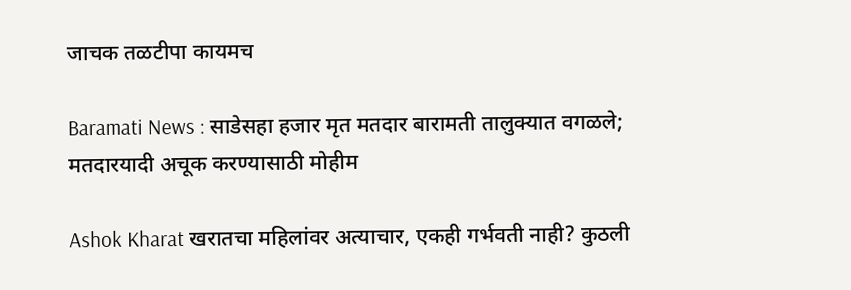जाचक तळटीपा कायमच

Baramati News : साडेसहा हजार मृत मतदार बारामती तालुक्यात वगळले; मतदारयादी अचूक करण्यासाठी मोहीम

Ashok Kharat खरातचा महिलांवर अत्याचार, एकही गर्भवती नाही? कुठली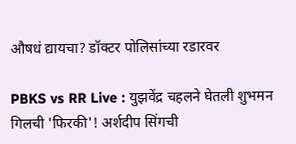औषधं द्यायचा? डॉक्टर पोलिसांच्या रडारवर

PBKS vs RR Live : युझवेंद्र चहलने घेतली शुभमन गिलची 'फिरकी'! अर्शदीप सिंगची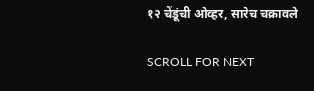१२ चेंडूंची ओव्हर, सारेच चक्रावले

SCROLL FOR NEXT